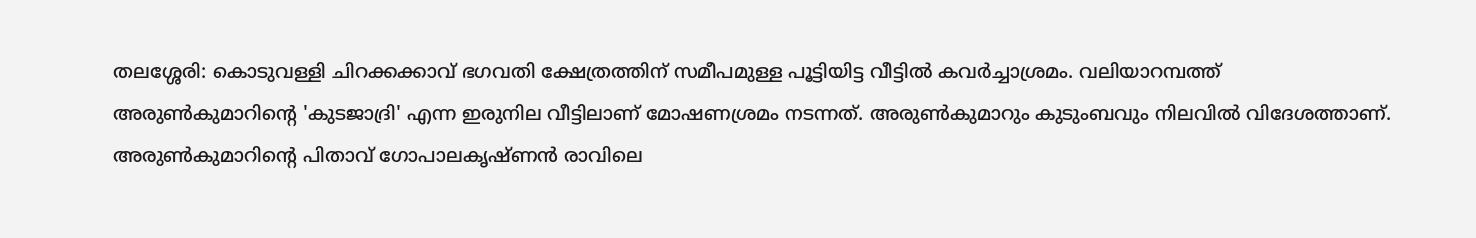തലശ്ശേരി: കൊടുവള്ളി ചിറക്കക്കാവ് ഭഗവതി ക്ഷേത്രത്തിന് സമീപമുള്ള പൂട്ടിയിട്ട വീട്ടിൽ കവർച്ചാശ്രമം. വലിയാറമ്പത്ത് അരുൺകുമാറിന്റെ 'കുടജാദ്രി' എന്ന ഇരുനില വീട്ടിലാണ് മോഷണശ്രമം നടന്നത്. അരുൺകുമാറും കുടുംബവും നിലവിൽ വിദേശത്താണ്.
അരുൺകുമാറിന്റെ പിതാവ് ഗോപാലകൃഷ്ണൻ രാവിലെ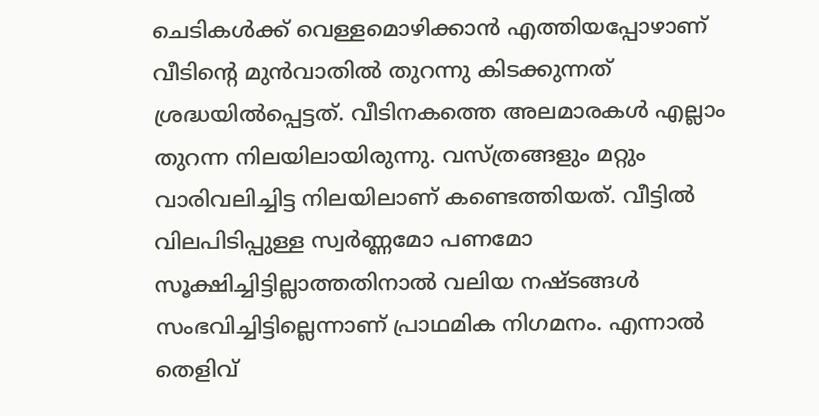ചെടികൾക്ക് വെള്ളമൊഴിക്കാൻ എത്തിയപ്പോഴാണ് വീടിന്റെ മുൻവാതിൽ തുറന്നു കിടക്കുന്നത് ശ്രദ്ധയിൽപ്പെട്ടത്. വീടിനകത്തെ അലമാരകൾ എല്ലാം തുറന്ന നിലയിലായിരുന്നു. വസ്ത്രങ്ങളും മറ്റും വാരിവലിച്ചിട്ട നിലയിലാണ് കണ്ടെത്തിയത്. വീട്ടിൽ വിലപിടിപ്പുള്ള സ്വർണ്ണമോ പണമോ സൂക്ഷിച്ചിട്ടില്ലാത്തതിനാൽ വലിയ നഷ്ടങ്ങൾ സംഭവിച്ചിട്ടില്ലെന്നാണ് പ്രാഥമിക നിഗമനം. എന്നാൽ തെളിവ്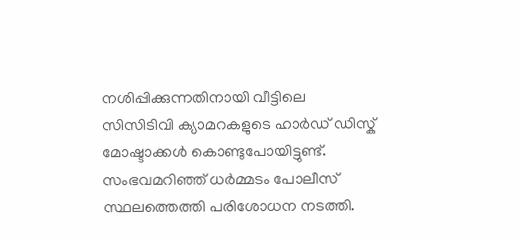നശിപ്പിക്കുന്നതിനായി വീട്ടിലെ സിസിടിവി ക്യാമറകളുടെ ഹാർഡ് ഡിസ്ക് മോഷ്ടാക്കൾ കൊണ്ടുപോയിട്ടുണ്ട്.
സംഭവമറിഞ്ഞ് ധർമ്മടം പോലീസ് സ്ഥലത്തെത്തി പരിശോധന നടത്തി.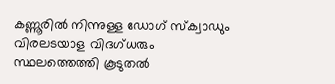കണ്ണൂരിൽ നിന്നുള്ള ഡോഗ് സ്ക്വാഡും വിരലടയാള വിദഗ്ധരും സ്ഥലത്തെത്തി കൂടുതൽ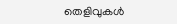തെളിവുകൾ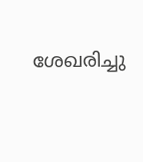ശേഖരിച്ചു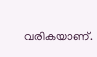വരികയാണ്.